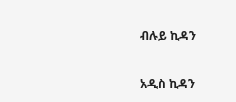ብሉይ ኪዳን

አዲስ ኪዳን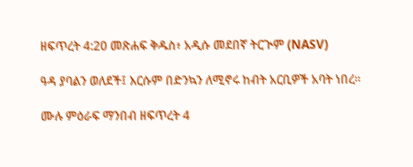ዘፍጥረት 4:20 መጽሐፍ ቅዱስ፥ አዲሱ መደበኛ ትርጒም (NASV)

ዓዳ ያባልን ወለደች፤ እርሱም በድንኳን ለሚኖሩ ከብት አርቢዎች አባት ነበረ።

ሙሉ ምዕራፍ ማንበብ ዘፍጥረት 4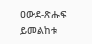ዐውደ-ጽሑፍ ይመልከቱ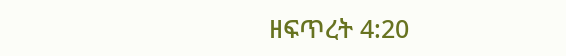ዘፍጥረት 4:20